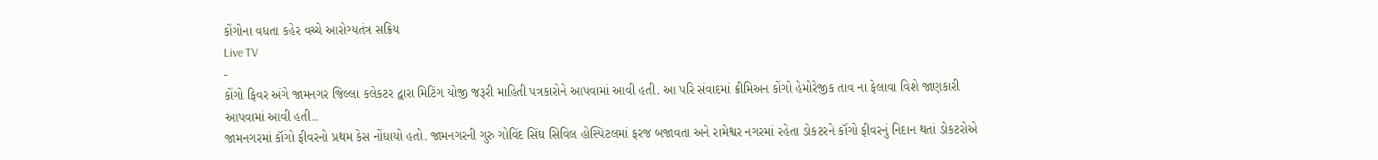કોંગોના વધતા કહેર વચ્ચે આરોગ્યતંત્ર સક્રિય
Live TV
-
કોંગો ફિવર અંગે જામનગર જિલ્લા કલેકટર દ્વારા મિટિંગ યોજી જરૂરી માહિતી પત્રકારોને આપવામાં આવી હતી. આ પરિ સંવાદમાં ક્રીમિઅન કોંગો હેમોરેજીક તાવ ના ફેલાવા વિશે જાણકારી આપવામાં આવી હતી..
જામનગરમાં કૉંગો ફીવરનો પ્રથમ કેસ નોંધાયો હતો. જામનગરની ગુરુ ગોવિંદ સિંઘ સિવિલ હોસ્પિટલમાં ફરજ બજાવતા અને રામેશ્વર નગરમાં રહેતા ડોકટરને કૉંગો ફીવરનું નિદાન થતાં ડોકટરોએ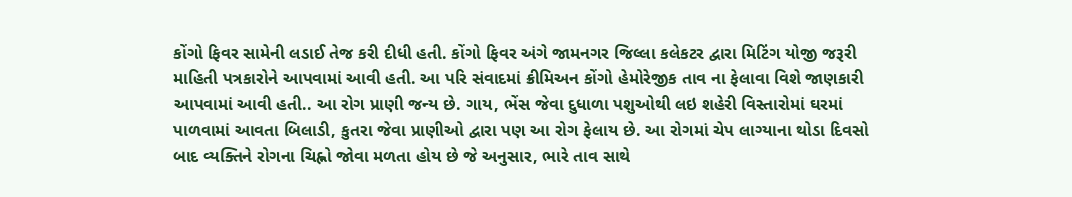કોંગો ફિવર સામેની લડાઈ તેજ કરી દીધી હતી. કોંગો ફિવર અંગે જામનગર જિલ્લા કલેકટર દ્વારા મિટિંગ યોજી જરૂરી માહિતી પત્રકારોને આપવામાં આવી હતી. આ પરિ સંવાદમાં ક્રીમિઅન કોંગો હેમોરેજીક તાવ ના ફેલાવા વિશે જાણકારી આપવામાં આવી હતી.. આ રોગ પ્રાણી જન્ય છે. ગાય, ભેંસ જેવા દુધાળા પશુઓથી લઇ શહેરી વિસ્તારોમાં ઘરમાં પાળવામાં આવતા બિલાડી, કુતરા જેવા પ્રાણીઓ દ્વારા પણ આ રોગ ફેલાય છે. આ રોગમાં ચેપ લાગ્યાના થોડા દિવસો બાદ વ્યક્તિને રોગના ચિહ્નો જોવા મળતા હોય છે જે અનુસાર, ભારે તાવ સાથે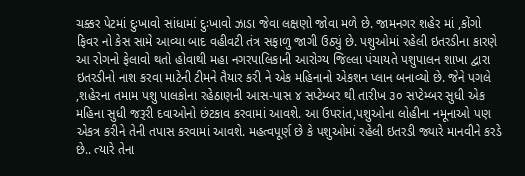ચક્કર પેટમાં દુઃખાવો સાંધામાં દુઃખાવો ઝાડા જેવા લક્ષણો જોવા મળે છે. જામનગર શહેર માં ,કોંગો ફિવર નો કેસ સામે આવ્યા બાદ વહીવટી તંત્ર સફાળુ જાગી ઉઠ્યું છે. પશુઓમાં રહેલી ઇતરડીના કારણે આ રોગનો ફેલાવો થતો હોવાથી મહા નગરપાલિકાની આરોગ્ય જિલ્લા પંચાયતે પશુપાલન શાખા દ્વારા ઇતરડીનો નાશ કરવા માટેની ટીમને તૈયાર કરી ને એક મહિનાનો એકશન પ્લાન બનાવ્યો છે. જેને પગલે ,શહેરના તમામ પશુ પાલકોના રહેઠાણની આસ-પાસ ૪ સપ્ટેમ્બર થી તારીખ ૩૦ સપ્ટેમ્બર સુધી એક મહિના સુધી જરૂરી દવાઓનો છંટકાવ કરવામાં આવશે. આ ઉપરાંત,પશુઓના લોહીના નમૂનાઓ પણ એકત્ર કરીને તેની તપાસ કરવામાં આવશે. મહત્વપૂર્ણ છે કે પશુઓમાં રહેલી ઇતરડી જ્યારે માનવીને કરડે છે.. ત્યારે તેના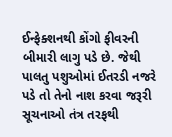ઈન્ફેક્શનથી કોંગો ફીવરની બીમારી લાગુ પડે છે. જેથી પાલતુ પશુઓમાં ઈતરડી નજરે પડે તો તેનો નાશ કરવા જરૂરી સૂચનાઓ તંત્ર તરફથી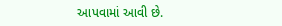આપવામાં આવી છે.